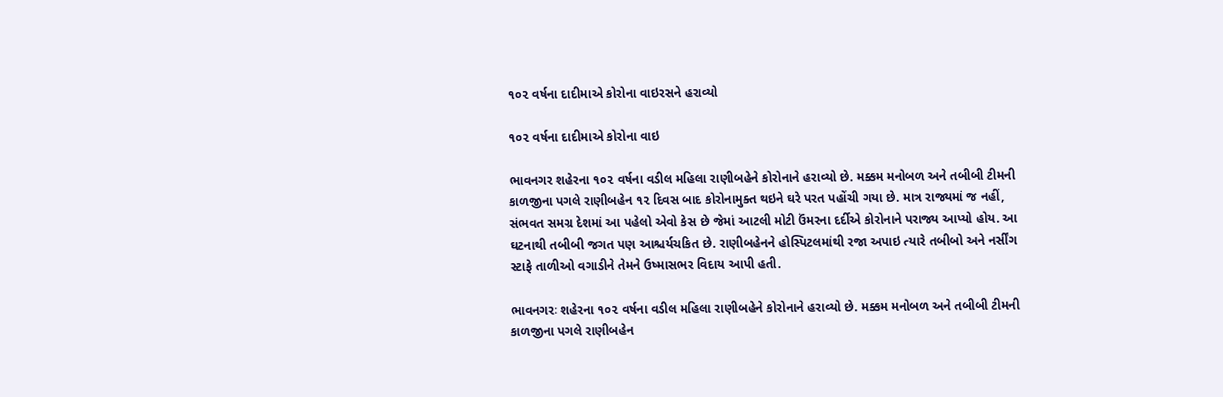૧૦૨ વર્ષના દાદીમાએ કોરોના વાઇરસને હરાવ્યો

૧૦૨ વર્ષના દાદીમાએ કોરોના વાઇ

ભાવનગર શહેરના ૧૦૨ વર્ષના વડીલ મહિલા રાણીબહેને કોરોનાને હરાવ્યો છે. મક્કમ મનોબળ અને તબીબી ટીમની કાળજીના પગલે રાણીબહેન ૧૨ દિવસ બાદ કોરોનામુક્ત થઇને ઘરે પરત પહોંચી ગયા છે. માત્ર રાજ્યમાં જ નહીં, સંભવત સમગ્ર દેશમાં આ પહેલો એવો કેસ છે જેમાં આટલી મોટી ઉંમરના દર્દીએ કોરોનાને પરાજ્ય આપ્યો હોય. આ ઘટનાથી તબીબી જગત પણ આશ્ચર્યચકિત છે. રાણીબહેનને હોસ્પિટલમાંથી રજા અપાઇ ત્યારે તબીબો અને નર્સીંગ સ્ટાફે તાળીઓ વગાડીને તેમને ઉષ્માસભર વિદાય આપી હતી.

ભાવનગરઃ શહેરના ૧૦૨ વર્ષના વડીલ મહિલા રાણીબહેને કોરોનાને હરાવ્યો છે. મક્કમ મનોબળ અને તબીબી ટીમની કાળજીના પગલે રાણીબહેન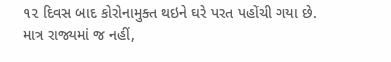૧૨ દિવસ બાદ કોરોનામુક્ત થઇને ઘરે પરત પહોંચી ગયા છે. માત્ર રાજ્યમાં જ નહીં,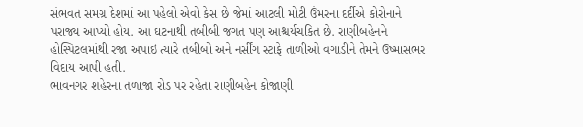સંભવત સમગ્ર દેશમાં આ પહેલો એવો કેસ છે જેમાં આટલી મોટી ઉંમરના દર્દીએ કોરોનાને પરાજ્ય આપ્યો હોય. આ ઘટનાથી તબીબી જગત પણ આશ્ચર્યચકિત છે. રાણીબહેનને હોસ્પિટલમાંથી રજા અપાઇ ત્યારે તબીબો અને નર્સીંગ સ્ટાફે તાળીઓ વગાડીને તેમને ઉષ્માસભર વિદાય આપી હતી.
ભાવનગર શહેરના તળાજા રોડ પર રહેતા રાણીબહેન કોજાણી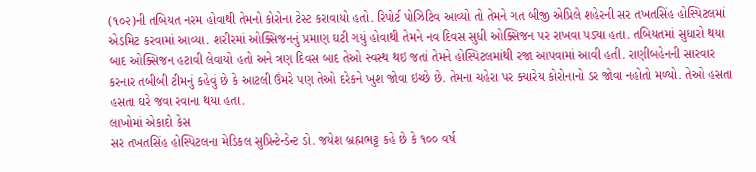(૧૦૨)ની તબિયત નરમ હોવાથી તેમનો કોરોના ટેસ્ટ કરાવાયો હતો. રિપોર્ટ પોઝિટિવ આવ્યો તો તેમને ગત બીજી એપ્રિલે શહેરની સર તખતસિંહ હોસ્પિટલમાં એડમિટ કરવામાં આવ્યા. શરીરમાં ઓક્સિજનનું પ્રમાણ ઘટી ગયું હોવાથી તેમને નવ દિવસ સુધી ઓક્સિજન પર રાખવા પડ્યા હતા. તબિયતમાં સુધારો થયા બાદ ઓક્સિજન હટાવી લેવાયો હતો અને ત્રણ દિવસ બાદ તેઓ સ્વસ્થ થઇ જતાં તેમને હોસ્પિટલમાંથી રજા આપવામાં આવી હતી. રાણીબહેનની સારવાર કરનાર તબીબી ટીમનું કહેવું છે કે આટલી ઉંમરે પણ તેઓ દરેકને ખુશ જોવા ઇચ્છે છે. તેમના ચહેરા પર ક્યારેય કોરોનાનો ડર જોવા નહોતો મળ્યો. તેઓ હસતા હસતા ઘરે જવા રવાના થયા હતા.
લાખોમાં એકાદો કેસ
સર તખતસિંહ હોસ્પિટલના મેડિકલ સુપ્રિન્ટેન્ડેન્ટ ડો. જયેશ બ્રહ્મભટ્ટ કહે છે કે ૧૦૦ વર્ષ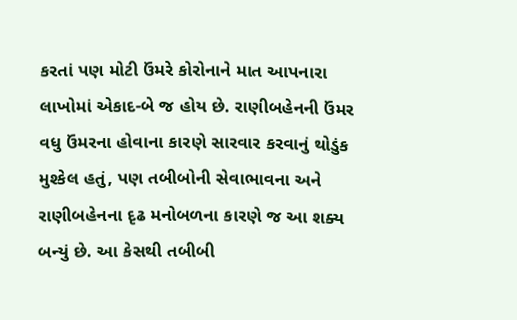કરતાં પણ મોટી ઉંમરે કોરોનાને માત આપનારા લાખોમાં એકાદ-બે જ હોય છે. રાણીબહેનની ઉંમર વધુ ઉંમરના હોવાના કારણે સારવાર કરવાનું થોડુંક મુશ્કેલ હતું, પણ તબીબોની સેવાભાવના અને રાણીબહેનના દૃઢ મનોબળના કારણે જ આ શક્ય બન્યું છે. આ કેસથી તબીબી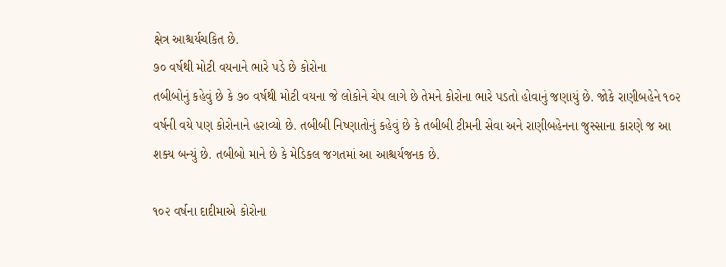ક્ષેત્ર આશ્ચર્યચકિત છે.
૭૦ વર્ષથી મોટી વયનાને ભારે પડે છે કોરોના
તબીબોનું કહેવું છે કે ૭૦ વર્ષથી મોટી વયના જે લોકોને ચેપ લાગે છે તેમને કોરોના ભારે પડતો હોવાનું જણાયું છે. જોકે રાણીબહેને ૧૦૨ વર્ષની વયે પણ કોરોનાને હરાવ્યો છે. તબીબી નિષ્ણાતોનું કહેવું છે કે તબીબી ટીમની સેવા અને રાણીબહેનના જુસ્સાના કારણે જ આ શક્ય બન્યું છે. તબીબો માને છે કે મેડિકલ જગતમાં આ આશ્ચર્યજનક છે.

૧૦૨ વર્ષના દાદીમાએ કોરોના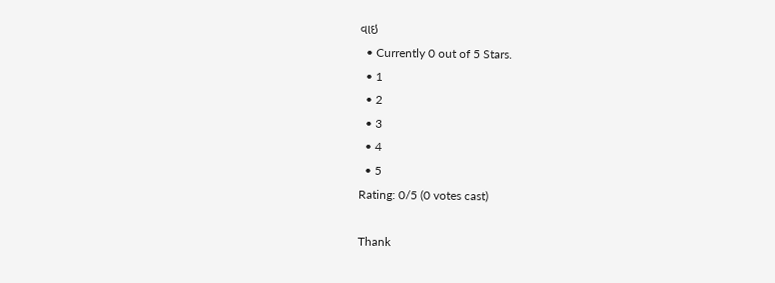વાઇ
  • Currently 0 out of 5 Stars.
  • 1
  • 2
  • 3
  • 4
  • 5
Rating: 0/5 (0 votes cast)

Thank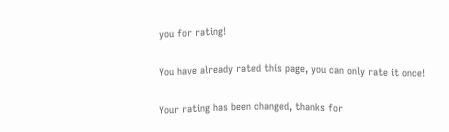you for rating!

You have already rated this page, you can only rate it once!

Your rating has been changed, thanks for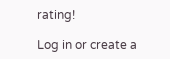rating!

Log in or create a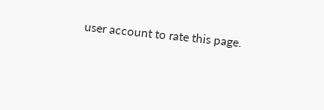user account to rate this page.